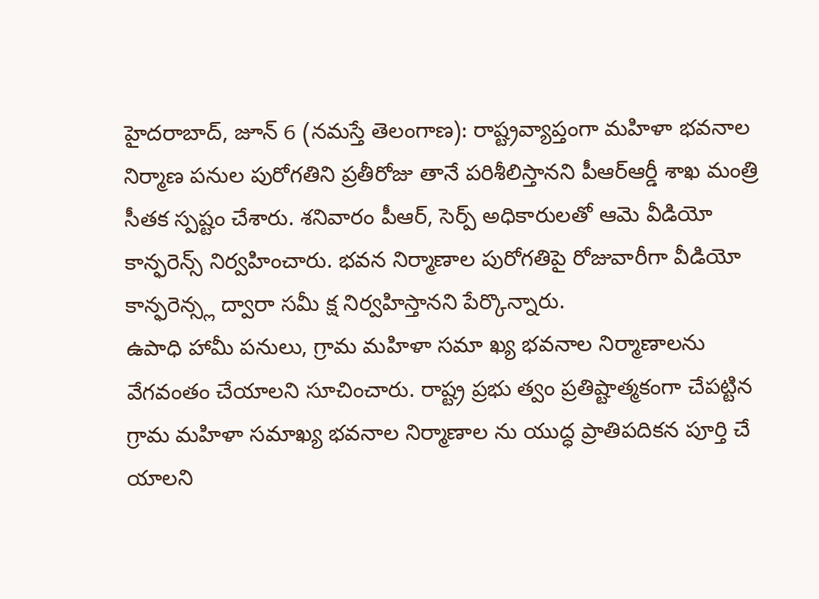హైదరాబాద్, జూన్ 6 (నమస్తే తెలంగాణ): రాష్ట్రవ్యాప్తంగా మహిళా భవనాల నిర్మాణ పనుల పురోగతిని ప్రతీరోజు తానే పరిశీలిస్తానని పీఆర్ఆర్డీ శాఖ మంత్రి సీతక స్పష్టం చేశారు. శనివారం పీఆర్, సెర్ప్ అధికారులతో ఆమె వీడియో కాన్ఫరెన్స్ నిర్వహించారు. భవన నిర్మాణాల పురోగతిపై రోజువారీగా వీడియో కాన్ఫరెన్స్ల ద్వారా సమీ క్ష నిర్వహిస్తానని పేర్కొన్నారు.
ఉపాధి హామీ పనులు, గ్రామ మహిళా సమా ఖ్య భవనాల నిర్మాణాలను వేగవంతం చేయాలని సూచించారు. రాష్ట్ర ప్రభు త్వం ప్రతిష్టాత్మకంగా చేపట్టిన గ్రామ మహిళా సమాఖ్య భవనాల నిర్మాణాల ను యుద్ధ ప్రాతిపదికన పూర్తి చే యాలని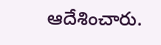ఆదేశించారు.